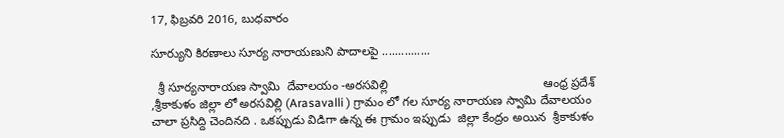17, ఫిబ్రవరి 2016, బుధవారం

సూర్యుని కిరణాలు సూర్య నారాయణుని పాదాలపై ...............

  శ్రీ సూర్యనారాయణ స్వామి  దేవాలయం -అరసవిల్లి                                              ఆంధ్ర ప్రదేశ్ ,శ్రీకాకుళం జిల్లా లో అరసవిల్లి (Arasavalli ) గ్రామం లో గల సూర్య నారాయణ స్వామి దేవాలయం  చాలా ప్రసిద్ది చెందినది . ఒకప్పుడు విడిగా ఉన్న ఈ గ్రామం ఇప్పుడు  జిల్లా కేంద్రం అయిన  శ్రీకాకుళం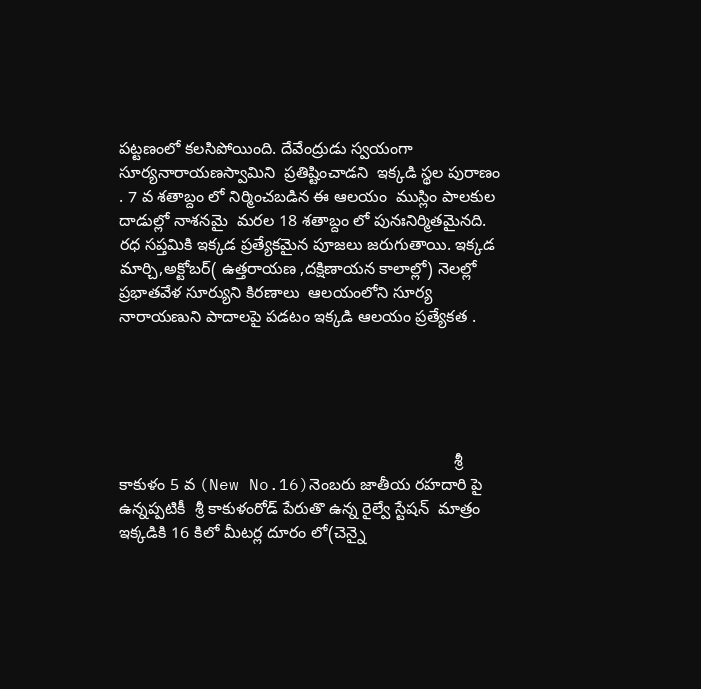పట్టణంలో కలసిపోయింది. దేవేంద్రుడు స్వయంగా సూర్యనారాయణస్వామిని  ప్రతిష్టించాడని  ఇక్కడి స్థల పురాణం . 7 వ శతాబ్దం లో నిర్మించబడిన ఈ ఆలయం  ముస్లిం పాలకుల దాడుల్లో నాశనమై  మరల 18 శతాబ్దం లో పునఃనిర్మితమైనది. రధ సప్తమికి ఇక్కడ ప్రత్యేకమైన పూజలు జరుగుతాయి. ఇక్కడ మార్చి,అక్టోబర్( ఉత్తరాయణ ,దక్షిణాయన కాలాల్లో) నెలల్లో  ప్రభాతవేళ సూర్యుని కిరణాలు  ఆలయంలోని సూర్య నారాయణుని పాదాలపై పడటం ఇక్కడి ఆలయం ప్రత్యేకత .





                                                                          శ్రీ కాకుళం 5 వ (New No.16)నెంబరు జాతీయ రహదారి పై ఉన్నప్పటికీ  శ్రీ కాకుళంరోడ్ పేరుతొ ఉన్న రైల్వే స్టేషన్  మాత్రం ఇక్కడికి 16 కిలో మీటర్ల దూరం లో(చెన్నై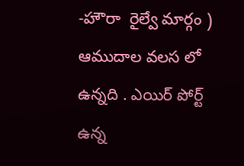-హౌరా  రైల్వే మార్గం ) ఆముదాల వలస లో ఉన్నది . ఎయిర్ పోర్ట్ ఉన్న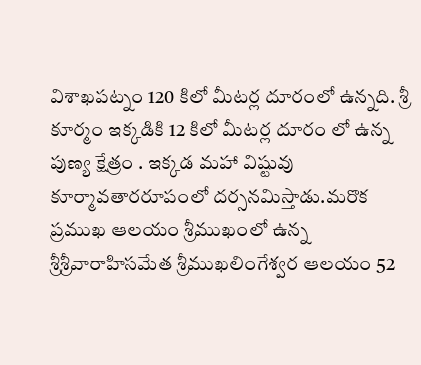విశాఖపట్నం 120 కిలో మీటర్ల దూరంలో ఉన్నది. శ్రీ కూర్మం ఇక్కడికి 12 కిలో మీటర్ల దూరం లో ఉన్న పుణ్య క్షేత్రం . ఇక్కడ మహా విష్టువు కూర్మావతారరూపంలో దర్సనమిస్తాడు.మరొక ప్రముఖ ఆలయం శ్రీముఖంలో ఉన్న శ్రీశ్రీవారాహిసమేత శ్రీముఖలింగేశ్వర ఆలయం 52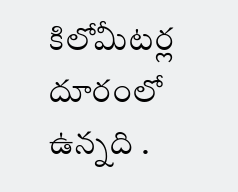కిలోమీటర్ల దూరంలో ఉన్నది .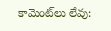కామెంట్‌లు లేవు: